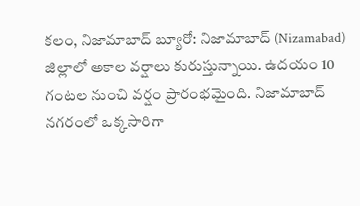కలం, నిజామాబాద్ బ్యూరో: నిజామాబాద్ (Nizamabad) జిల్లాలో అకాల వర్షాలు కురుస్తున్నాయి. ఉదయం 10 గంటల నుంచి వర్షం ప్రారంభమైంది. నిజామాబాద్ నగరంలో ఒక్కసారిగా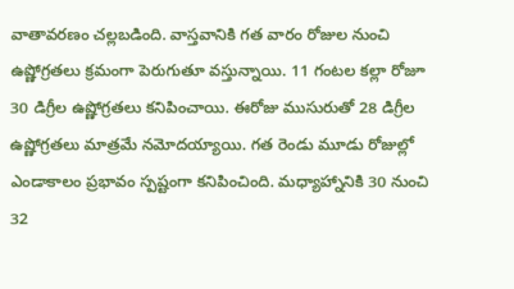వాతావరణం చల్లబడింది. వాస్తవానికి గత వారం రోజుల నుంచి ఉష్ణోగ్రతలు క్రమంగా పెరుగుతూ వస్తున్నాయి. 11 గంటల కల్లా రోజూ 30 డిగ్రీల ఉష్ణోగ్రతలు కనిపించాయి. ఈరోజు ముసురుతో 28 డిగ్రీల ఉష్ణోగ్రతలు మాత్రమే నమోదయ్యాయి. గత రెండు మూడు రోజుల్లో ఎండాకాలం ప్రభావం స్పష్టంగా కనిపించింది. మధ్యాహ్నానికి 30 నుంచి 32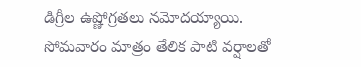డిగ్రీల ఉష్ణోగ్రతలు నమోదయ్యాయి. సోమవారం మాత్రం తేలిక పాటి వర్షాలతో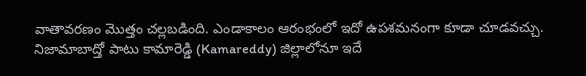వాతావరణం మొత్తం చల్లబడింది. ఎండాకాలం ఆరంభంలో ఇదో ఉపశమనంగా కూడా చూడవచ్చు. నిజామాబాద్తో పాటు కామారెడ్డి (Kamareddy) జిల్లాలోనూ ఇదే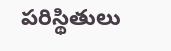పరిస్థితులు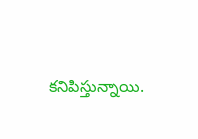కనిపిస్తున్నాయి.